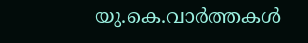യു.കെ.വാര്‍ത്തകള്‍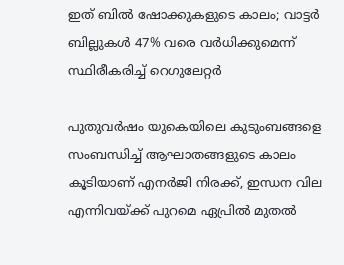ഇത് ബില്‍ ഷോക്കുകളുടെ കാലം; വാട്ടര്‍ ബില്ലുകള്‍ 47% വരെ വര്‍ധിക്കുമെന്ന് സ്ഥിരീകരിച്ച് റെഗുലേറ്റര്‍

പുതുവര്‍ഷം യുകെയിലെ കുടുംബങ്ങളെ സംബന്ധിച്ച് ആഘാതങ്ങളുടെ കാലം കൂടിയാണ് എനര്‍ജി നിരക്ക്, ഇന്ധന വില എന്നിവയ്ക്ക് പുറമെ ഏപ്രില്‍ മുതല്‍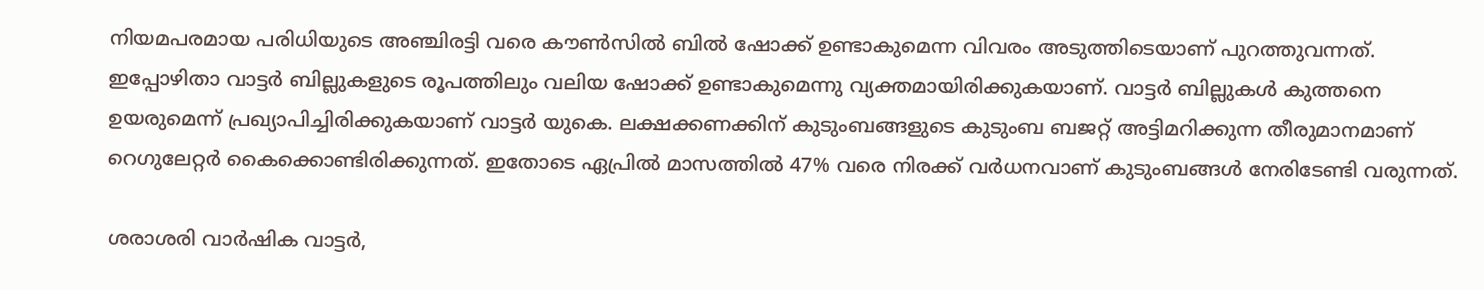നിയമപരമായ പരിധിയുടെ അഞ്ചിരട്ടി വരെ കൗണ്‍സില്‍ ബില്‍ ഷോക്ക് ഉണ്ടാകുമെന്ന വിവരം അടുത്തിടെയാണ് പുറത്തുവന്നത്. ഇപ്പോഴിതാ വാട്ടര്‍ ബില്ലുകളുടെ രൂപത്തിലും വലിയ ഷോക്ക് ഉണ്ടാകുമെന്നു വ്യക്തമായിരിക്കുകയാണ്. വാട്ടര്‍ ബില്ലുകള്‍ കുത്തനെ ഉയരുമെന്ന് പ്രഖ്യാപിച്ചിരിക്കുകയാണ് വാട്ടര്‍ യുകെ. ലക്ഷക്കണക്കിന് കുടുംബങ്ങളുടെ കുടുംബ ബജറ്റ് അട്ടിമറിക്കുന്ന തീരുമാനമാണ് റെഗുലേറ്റര്‍ കൈക്കൊണ്ടിരിക്കുന്നത്. ഇതോടെ ഏപ്രില്‍ മാസത്തില്‍ 47% വരെ നിരക്ക് വര്‍ധനവാണ് കുടുംബങ്ങള്‍ നേരിടേണ്ടി വരുന്നത്.

ശരാശരി വാര്‍ഷിക വാട്ടര്‍,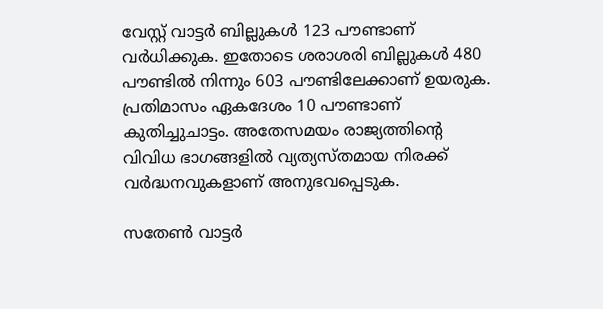വേസ്റ്റ് വാട്ടര്‍ ബില്ലുകള്‍ 123 പൗണ്ടാണ് വര്‍ധിക്കുക. ഇതോടെ ശരാശരി ബില്ലുകള്‍ 480 പൗണ്ടില്‍ നിന്നും 603 പൗണ്ടിലേക്കാണ് ഉയരുക. പ്രതിമാസം ഏകദേശം 10 പൗണ്ടാണ് കുതിച്ചുചാട്ടം. അതേസമയം രാജ്യത്തിന്റെ വിവിധ ഭാഗങ്ങളില്‍ വ്യത്യസ്തമായ നിരക്ക് വര്‍ദ്ധനവുകളാണ് അനുഭവപ്പെടുക.

സതേണ്‍ വാട്ടര്‍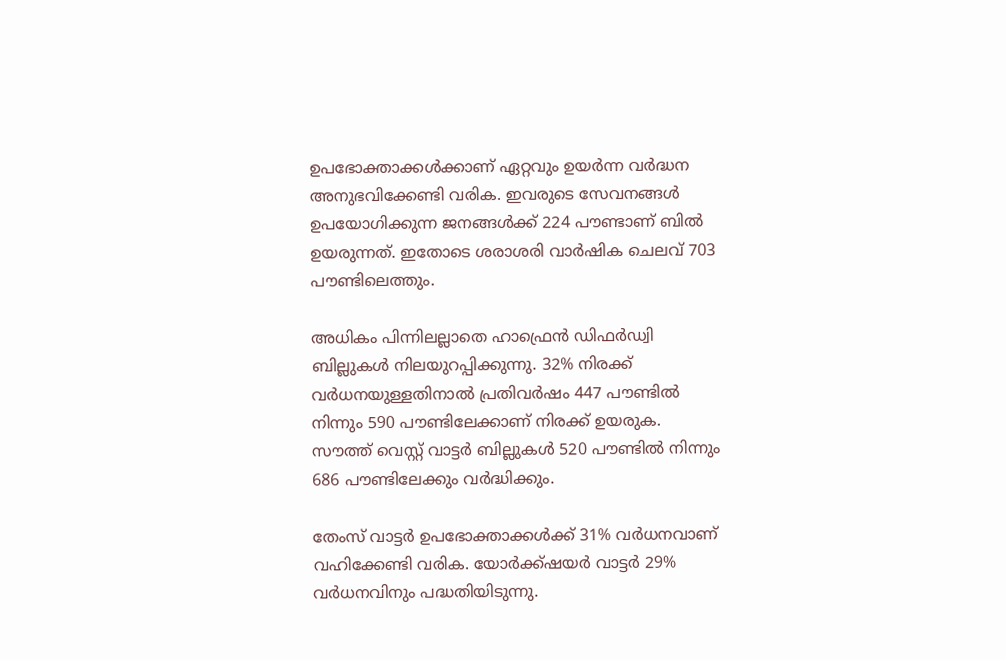ഉപഭോക്താക്കള്‍ക്കാണ് ഏറ്റവും ഉയര്‍ന്ന വര്‍ദ്ധന അനുഭവിക്കേണ്ടി വരിക. ഇവരുടെ സേവനങ്ങള്‍ ഉപയോഗിക്കുന്ന ജനങ്ങള്‍ക്ക് 224 പൗണ്ടാണ് ബില്‍ ഉയരുന്നത്. ഇതോടെ ശരാശരി വാര്‍ഷിക ചെലവ് 703 പൗണ്ടിലെത്തും.

അധികം പിന്നിലല്ലാതെ ഹാഫ്രെന്‍ ഡിഫര്‍ഡ്വി ബില്ലുകള്‍ നിലയുറപ്പിക്കുന്നു. 32% നിരക്ക് വര്‍ധനയുള്ളതിനാല്‍ പ്രതിവര്‍ഷം 447 പൗണ്ടില്‍ നിന്നും 590 പൗണ്ടിലേക്കാണ് നിരക്ക് ഉയരുക. സൗത്ത് വെസ്റ്റ് വാട്ടര്‍ ബില്ലുകള്‍ 520 പൗണ്ടില്‍ നിന്നും 686 പൗണ്ടിലേക്കും വര്‍ദ്ധിക്കും.

തേംസ് വാട്ടര്‍ ഉപഭോക്താക്കള്‍ക്ക് 31% വര്‍ധനവാണ് വഹിക്കേണ്ടി വരിക. യോര്‍ക്ക്ഷയര്‍ വാട്ടര്‍ 29% വര്‍ധനവിനും പദ്ധതിയിടുന്നു.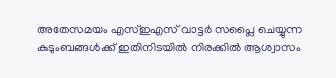അതേസമയം എസ്ഇഎസ് വാട്ടര്‍ സപ്ലൈ ചെയ്യുന്ന കുടുംബങ്ങള്‍ക്ക് ഇതിനിടയില്‍ നിരക്കില്‍ ആശ്വാസം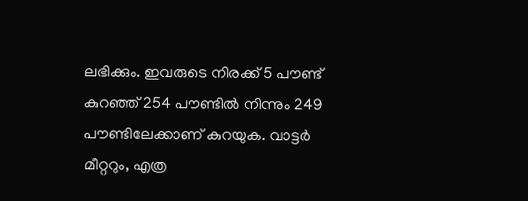ലഭിക്കും. ഇവരുടെ നിരക്ക് 5 പൗണ്ട് കുറഞ്ഞ് 254 പൗണ്ടില്‍ നിന്നും 249 പൗണ്ടിലേക്കാണ് കുറയുക. വാട്ടര്‍ മീറ്ററും, എത്ര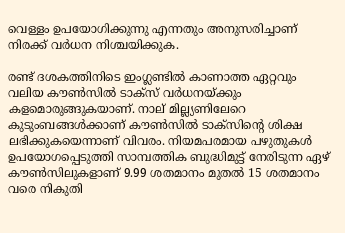വെള്ളം ഉപയോഗിക്കുന്നു എന്നതും അനുസരിച്ചാണ് നിരക്ക് വര്‍ധന നിശ്ചയിക്കുക.

രണ്ട് ദശകത്തിനിടെ ഇംഗ്ലണ്ടില്‍ കാണാത്ത ഏറ്റവും വലിയ കൗണ്‍സില്‍ ടാക്സ് വര്‍ധനയ്ക്കും കളമൊരുങ്ങുകയാണ്. നാല് മില്ല്യണിലേറെ കുടുംബങ്ങള്‍ക്കാണ് കൗണ്‍സില്‍ ടാക്‌സിന്റെ ശിക്ഷ ലഭിക്കുകയെന്നാണ് വിവരം. നിയമപരമായ പഴുതുകള്‍ ഉപയോഗപ്പെടുത്തി സാമ്പത്തിക ബുദ്ധിമുട്ട് നേരിടുന്ന ഏഴ് കൗണ്‍സിലുകളാണ് 9.99 ശതമാനം മുതല്‍ 15 ശതമാനം വരെ നികുതി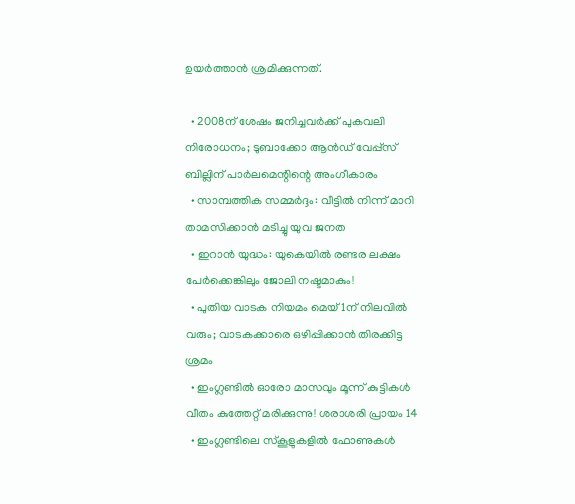ഉയര്‍ത്താന്‍ ശ്രമിക്കുന്നത്.

  • 2008ന് ശേഷം ജനിച്ചവര്‍ക്ക് പുകവലി നിരോധനം; ടുബാക്കോ ആന്‍ഡ് വേപ്പ്‌സ് ബില്ലിന് പാര്‍ലമെന്റിന്റെ അംഗീകാരം
  • സാമ്പത്തിക സമ്മര്‍ദ്ദം: വീട്ടില്‍ നിന്ന് മാറി താമസിക്കാന്‍ മടിച്ചു യുവ ജനത
  • ഇറാന്‍ യുദ്ധം: യുകെയില്‍ രണ്ടര ലക്ഷം പേര്‍ക്കെങ്കിലും ജോലി നഷ്ടമാകും!
  • പുതിയ വാടക നിയമം മെയ് 1ന് നിലവില്‍ വരും; വാടകക്കാരെ ഒഴിപ്പിക്കാന്‍ തിരക്കിട്ട ശ്രമം
  • ഇംഗ്ലണ്ടില്‍ ഓരോ മാസവും മൂന്ന് കുട്ടികള്‍ വീതം കുത്തേറ്റ് മരിക്കുന്നു! ശരാശരി പ്രായം 14
  • ഇംഗ്ലണ്ടിലെ സ്‌കൂളുകളില്‍ ഫോണുകള്‍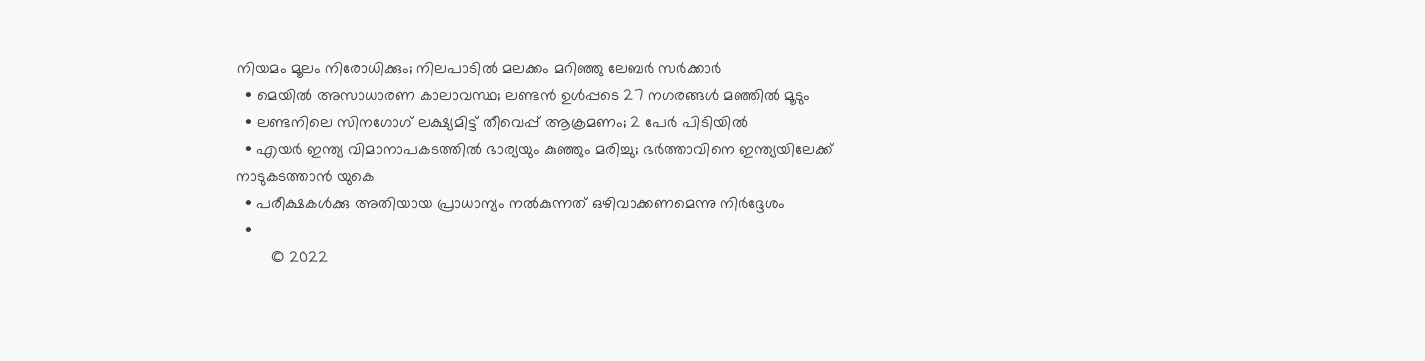നിയമം മൂലം നിരോധിക്കും; നിലപാടില്‍ മലക്കം മറിഞ്ഞു ലേബര്‍ സര്‍ക്കാര്‍
  • മെയില്‍ അസാധാരണ കാലാവസ്ഥ; ലണ്ടന്‍ ഉള്‍പ്പടെ 27 നഗരങ്ങള്‍ മഞ്ഞില്‍ മൂടും
  • ലണ്ടനിലെ സിനഗോഗ്‌ ലക്ഷ്യമിട്ട് തീവെപ്പ് ആക്രമണം; 2 പേര്‍ പിടിയില്‍
  • എയര്‍ ഇന്ത്യ വിമാനാപകടത്തില്‍ ഭാര്യയും കുഞ്ഞും മരിച്ചു; ഭര്‍ത്താവിനെ ഇന്ത്യയിലേക്ക് നാടുകടത്താന്‍ യുകെ
  • പരീക്ഷകള്‍ക്കു അതിയായ പ്രാധാന്യം നല്‍കുന്നത് ഒഴിവാക്കണമെന്നു നിര്‍ദ്ദേശം
  •
        © 2022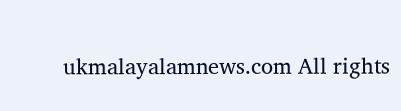ukmalayalamnews.com All rights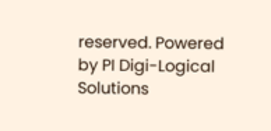reserved. Powered by PI Digi-Logical Solutions